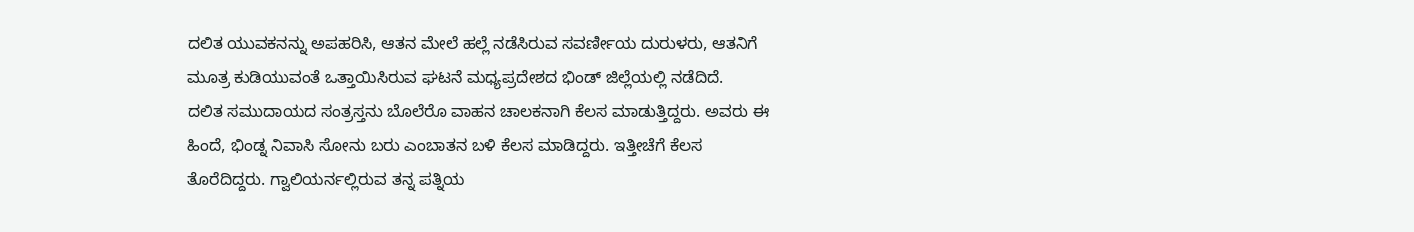ದಲಿತ ಯುವಕನನ್ನು ಅಪಹರಿಸಿ, ಆತನ ಮೇಲೆ ಹಲ್ಲೆ ನಡೆಸಿರುವ ಸವರ್ಣೀಯ ದುರುಳರು, ಆತನಿಗೆ ಮೂತ್ರ ಕುಡಿಯುವಂತೆ ಒತ್ತಾಯಿಸಿರುವ ಘಟನೆ ಮಧ್ಯಪ್ರದೇಶದ ಭಿಂಡ್ ಜಿಲ್ಲೆಯಲ್ಲಿ ನಡೆದಿದೆ.
ದಲಿತ ಸಮುದಾಯದ ಸಂತ್ರಸ್ತನು ಬೊಲೆರೊ ವಾಹನ ಚಾಲಕನಾಗಿ ಕೆಲಸ ಮಾಡುತ್ತಿದ್ದರು. ಅವರು ಈ ಹಿಂದೆ, ಭಿಂಡ್ನ ನಿವಾಸಿ ಸೋನು ಬರು ಎಂಬಾತನ ಬಳಿ ಕೆಲಸ ಮಾಡಿದ್ದರು. ಇತ್ತೀಚೆಗೆ ಕೆಲಸ ತೊರೆದಿದ್ದರು. ಗ್ವಾಲಿಯರ್ನಲ್ಲಿರುವ ತನ್ನ ಪತ್ನಿಯ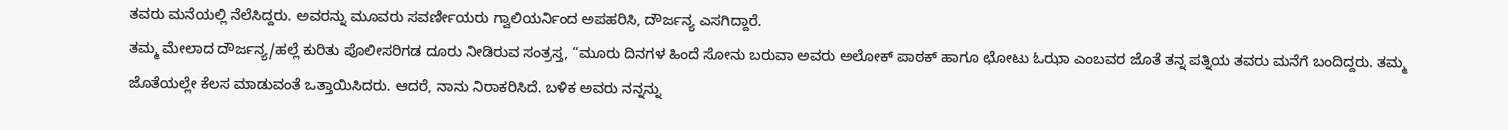ತವರು ಮನೆಯಲ್ಲಿ ನೆಲೆಸಿದ್ದರು. ಅವರನ್ನು ಮೂವರು ಸವರ್ಣೀಯರು ಗ್ವಾಲಿಯರ್ನಿಂದ ಅಪಹರಿಸಿ, ದೌರ್ಜನ್ಯ ಎಸಗಿದ್ದಾರೆ.
ತಮ್ಮ ಮೇಲಾದ ದೌರ್ಜನ್ಯ/ಹಲ್ಲೆ ಕುರಿತು ಪೊಲೀಸರಿಗಡ ದೂರು ನೀಡಿರುವ ಸಂತ್ರಸ್ತ, “ಮೂರು ದಿನಗಳ ಹಿಂದೆ ಸೋನು ಬರುವಾ ಅವರು ಅಲೋಕ್ ಪಾಠಕ್ ಹಾಗೂ ಛೋಟು ಓಝಾ ಎಂಬವರ ಜೊತೆ ತನ್ನ ಪತ್ನಿಯ ತವರು ಮನೆಗೆ ಬಂದಿದ್ದರು. ತಮ್ಮ ಜೊತೆಯಲ್ಲೇ ಕೆಲಸ ಮಾಡುವಂತೆ ಒತ್ತಾಯಿಸಿದರು. ಆದರೆ, ನಾನು ನಿರಾಕರಿಸಿದೆ. ಬಳಿಕ ಅವರು ನನ್ನನ್ನು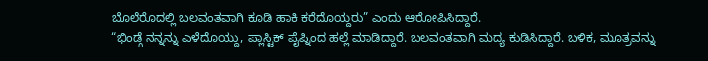ಬೊಲೆರೊದಲ್ಲಿ ಬಲವಂತವಾಗಿ ಕೂಡಿ ಹಾಕಿ ಕರೆದೊಯ್ದರು” ಎಂದು ಆರೋಪಿಸಿದ್ದಾರೆ.
“ಭಿಂಡ್ಗೆ ನನ್ನನ್ನು ಎಳೆದೊಯ್ದು, ಪ್ಲಾಸ್ಟಿಕ್ ಪೈಪ್ನಿಂದ ಹಲ್ಲೆ ಮಾಡಿದ್ದಾರೆ. ಬಲವಂತವಾಗಿ ಮದ್ಯ ಕುಡಿಸಿದ್ದಾರೆ. ಬಳಿಕ, ಮೂತ್ರವನ್ನು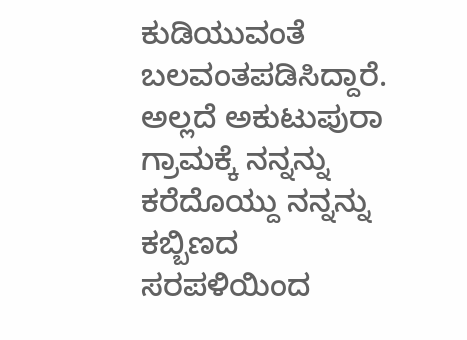ಕುಡಿಯುವಂತೆ ಬಲವಂತಪಡಿಸಿದ್ದಾರೆ. ಅಲ್ಲದೆ ಅಕುಟುಪುರಾ ಗ್ರಾಮಕ್ಕೆ ನನ್ನನ್ನು ಕರೆದೊಯ್ದು ನನ್ನನ್ನು ಕಬ್ಬಿಣದ ಸರಪಳಿಯಿಂದ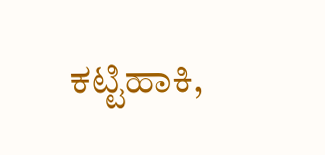ಕಟ್ಟಿಹಾಕಿ,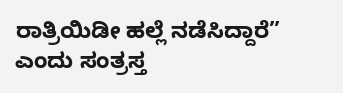ರಾತ್ರಿಯಿಡೀ ಹಲ್ಲೆ ನಡೆಸಿದ್ದಾರೆ” ಎಂದು ಸಂತ್ರಸ್ತ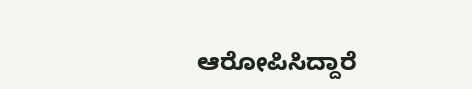ಆರೋಪಿಸಿದ್ದಾರೆ